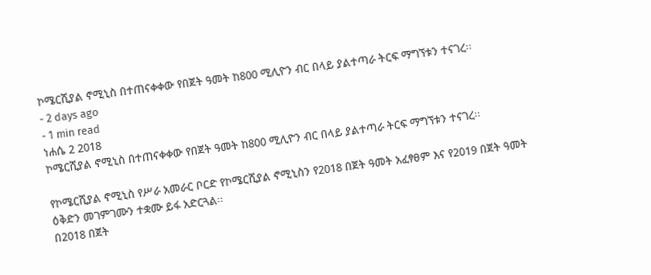ኮሜርሺያል ኖሚኒስ በተጠናቀቀው የበጀት ዓመት ከ800 ሚሊዮን ብር በላይ ያልተጣራ ትርፍ ማግኘቱን ተናገረ፡፡
- 2 days ago
- 1 min read
ነሐሴ 2 2018
ኮሜርሺያል ኖሚኒስ በተጠናቀቀው የበጀት ዓመት ከ800 ሚሊዮን ብር በላይ ያልተጣራ ትርፍ ማግኘቱን ተናገረ፡፡

የኮሜርሺያል ኖሚኒስ የሥራ አመራር ቦርድ የኮሜርሺያል ኖሚኒስን የ2018 በጀት ዓመት አፈፃፀም እና የ2019 በጀት ዓመት ዕቅድን መገምገሙን ተቋሙ ይፋ አድርጓል፡፡
በ2018 በጀት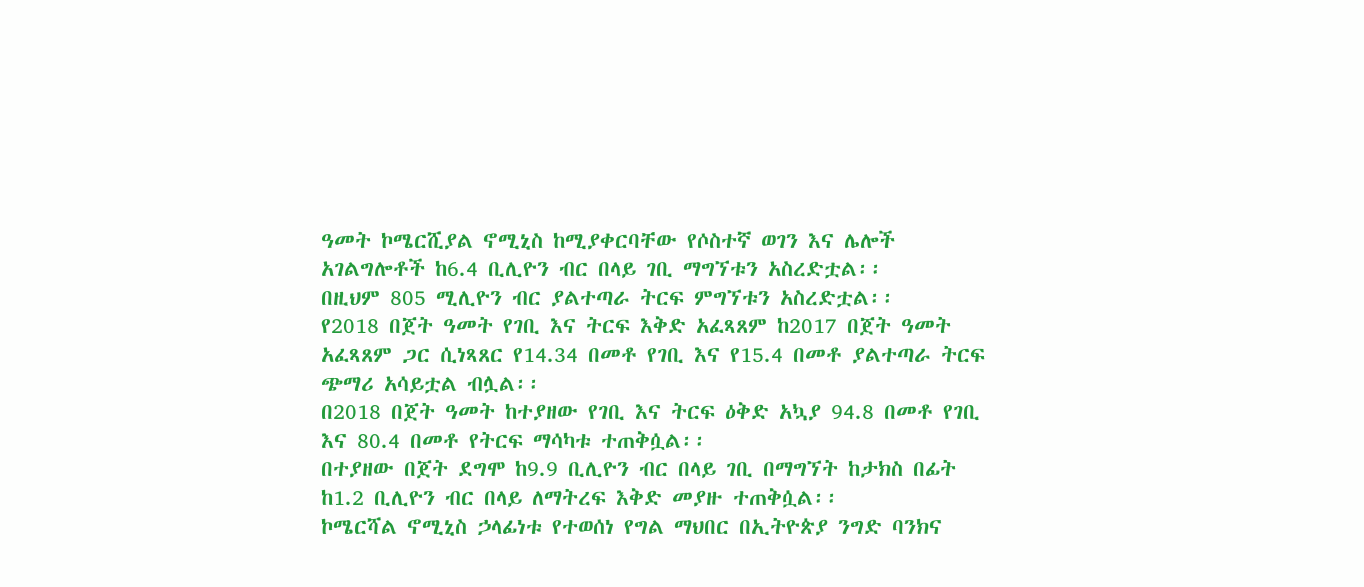ዓመት ኮሜርሺያል ኖሚኒስ ከሚያቀርባቸው የሶስተኛ ወገን እና ሌሎች አገልግሎቶች ከ6.4 ቢሊዮን ብር በላይ ገቢ ማግኘቱን አስረድቷል፡፡
በዚህም 805 ሚሊዮን ብር ያልተጣራ ትርፍ ምግኘቱን አስረድቷል፡፡
የ2018 በጀት ዓመት የገቢ እና ትርፍ እቅድ አፈጻጸም ከ2017 በጀት ዓመት አፈጻጸም ጋር ሲነጻጸር የ14.34 በመቶ የገቢ እና የ15.4 በመቶ ያልተጣራ ትርፍ ጭማሪ አሳይቷል ብሏል፡፡
በ2018 በጀት ዓመት ከተያዘው የገቢ እና ትርፍ ዕቅድ አኳያ 94.8 በመቶ የገቢ እና 80.4 በመቶ የትርፍ ማሳካቱ ተጠቅሷል፡፡
በተያዘው በጀት ደግሞ ከ9.9 ቢሊዮን ብር በላይ ገቢ በማግኘት ከታክስ በፊት ከ1.2 ቢሊዮን ብር በላይ ለማትረፍ እቅድ መያዙ ተጠቅሷል፡፡
ኮሜርሻል ኖሚኒስ ኃላፊነቱ የተወሰነ የግል ማህበር በኢትዮጵያ ንግድ ባንክና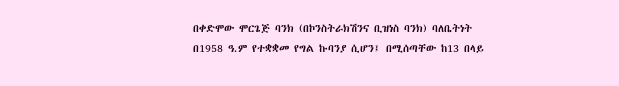በቀድሞው ሞርጌጅ ባንክ (በኮንስትራክሽንና ቢዝነስ ባንክ) ባለቤትነት በ1958 ዓ.ም የተቋቋመ የግል ኩባንያ ሲሆን፤ በሚሰጣቸው ከ13 በላይ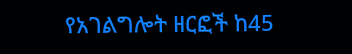የአገልግሎት ዘርፎች ከ45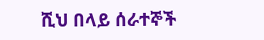ሺህ በላይ ሰራተኞች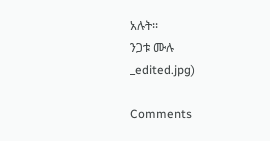አሉት፡፡
ንጋቱ ሙሉ
_edited.jpg)

Comments